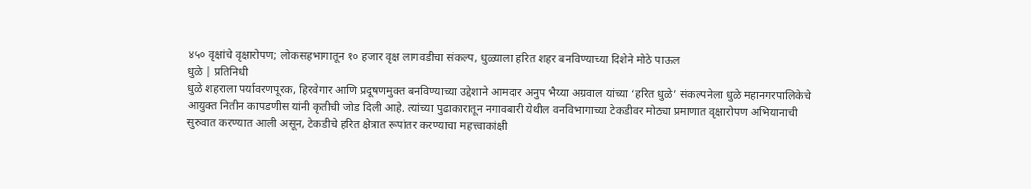४५० वृक्षांचे वृक्षारोपण; लोकसहभागातून १० हजार वृक्ष लागवडीचा संकल्प, धुळ्याला हरित शहर बनविण्याच्या दिशेने मोठे पाऊल
धुळे | प्रतिनिधी
धुळे शहराला पर्यावरणपूरक, हिरवेगार आणि प्रदूषणमुक्त बनविण्याच्या उद्देशाने आमदार अनुप भैय्या अग्रवाल यांच्या ‘हरित धुळे’ संकल्पनेला धुळे महानगरपालिकेचे आयुक्त नितीन कापडणीस यांनी कृतीची जोड दिली आहे. त्यांच्या पुढाकारातून नगावबारी येथील वनविभागाच्या टेकडीवर मोठ्या प्रमाणात वृक्षारोपण अभियानाची सुरुवात करण्यात आली असून, टेकडीचे हरित क्षेत्रात रूपांतर करण्याचा महत्त्वाकांक्षी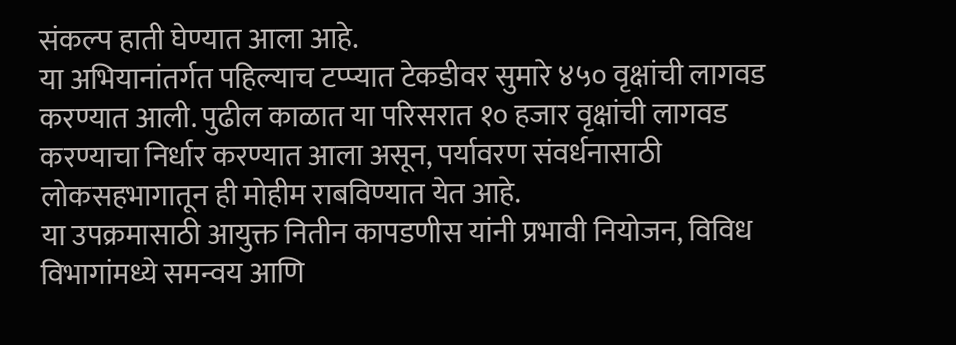संकल्प हाती घेण्यात आला आहे.
या अभियानांतर्गत पहिल्याच टप्प्यात टेकडीवर सुमारे ४५० वृक्षांची लागवड करण्यात आली. पुढील काळात या परिसरात १० हजार वृक्षांची लागवड करण्याचा निर्धार करण्यात आला असून, पर्यावरण संवर्धनासाठी लोकसहभागातून ही मोहीम राबविण्यात येत आहे.
या उपक्रमासाठी आयुक्त नितीन कापडणीस यांनी प्रभावी नियोजन, विविध विभागांमध्ये समन्वय आणि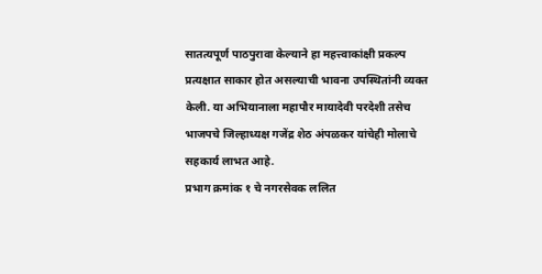सातत्यपूर्ण पाठपुरावा केल्याने हा महत्त्वाकांक्षी प्रकल्प प्रत्यक्षात साकार होत असल्याची भावना उपस्थितांनी व्यक्त केली. या अभियानाला महापौर मायादेवी परदेशी तसेच भाजपचे जिल्हाध्यक्ष गजेंद्र शेठ अंपळकर यांचेही मोलाचे सहकार्य लाभत आहे.
प्रभाग क्रमांक १ चे नगरसेवक ललित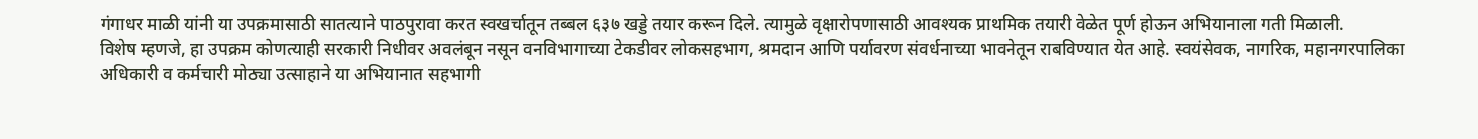गंगाधर माळी यांनी या उपक्रमासाठी सातत्याने पाठपुरावा करत स्वखर्चातून तब्बल ६३७ खड्डे तयार करून दिले. त्यामुळे वृक्षारोपणासाठी आवश्यक प्राथमिक तयारी वेळेत पूर्ण होऊन अभियानाला गती मिळाली.
विशेष म्हणजे, हा उपक्रम कोणत्याही सरकारी निधीवर अवलंबून नसून वनविभागाच्या टेकडीवर लोकसहभाग, श्रमदान आणि पर्यावरण संवर्धनाच्या भावनेतून राबविण्यात येत आहे. स्वयंसेवक, नागरिक, महानगरपालिका अधिकारी व कर्मचारी मोठ्या उत्साहाने या अभियानात सहभागी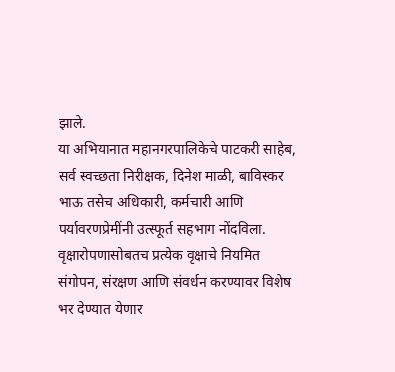झाले.
या अभियानात महानगरपालिकेचे पाटकरी साहेब, सर्व स्वच्छता निरीक्षक, दिनेश माळी, बाविस्कर भाऊ तसेच अधिकारी, कर्मचारी आणि पर्यावरणप्रेमींनी उत्स्फूर्त सहभाग नोंदविला. वृक्षारोपणासोबतच प्रत्येक वृक्षाचे नियमित संगोपन, संरक्षण आणि संवर्धन करण्यावर विशेष भर देण्यात येणार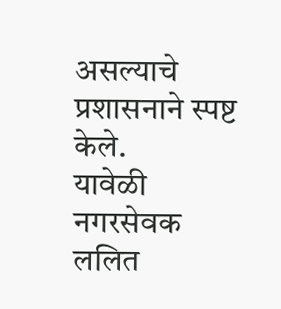असल्याचे प्रशासनाने स्पष्ट केले.
यावेळी नगरसेवक ललित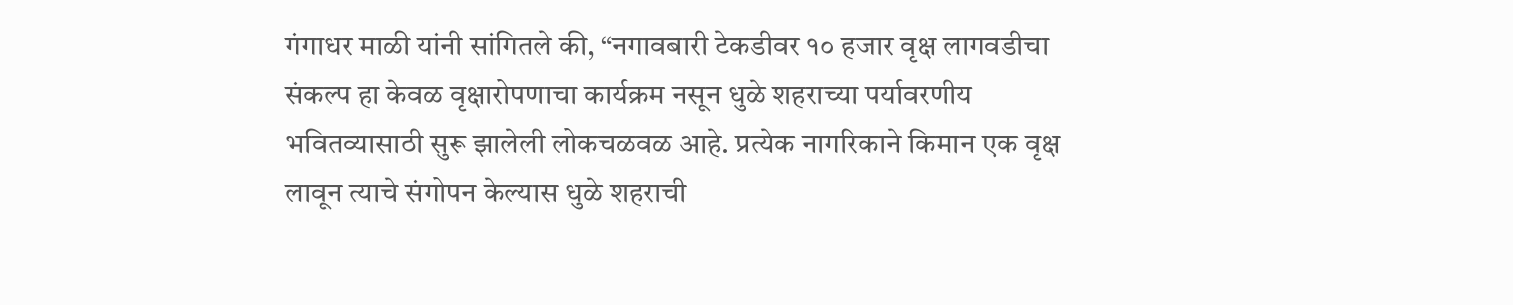गंगाधर माळी यांनी सांगितले की, “नगावबारी टेकडीवर १० हजार वृक्ष लागवडीचा संकल्प हा केवळ वृक्षारोपणाचा कार्यक्रम नसून धुळे शहराच्या पर्यावरणीय भवितव्यासाठी सुरू झालेली लोकचळवळ आहे. प्रत्येक नागरिकाने किमान एक वृक्ष लावून त्याचे संगोपन केल्यास धुळे शहराची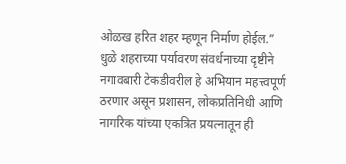ओळख हरित शहर म्हणून निर्माण होईल.”
धुळे शहराच्या पर्यावरण संवर्धनाच्या दृष्टीने नगावबारी टेकडीवरील हे अभियान महत्त्वपूर्ण ठरणार असून प्रशासन, लोकप्रतिनिधी आणि नागरिक यांच्या एकत्रित प्रयत्नातून ही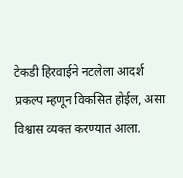टेकडी हिरवाईने नटलेला आदर्श प्रकल्प म्हणून विकसित होईल, असा विश्वास व्यक्त करण्यात आला.